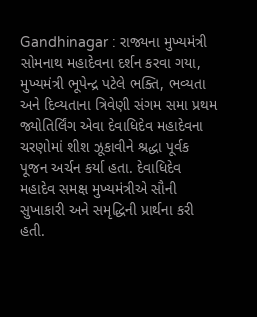Gandhinagar : રાજ્યના મુખ્યમંત્રી સોમનાથ મહાદેવના દર્શન કરવા ગયા, મુખ્યમંત્રી ભૂપેન્દ્ર પટેલે ભક્તિ, ભવ્યતા અને દિવ્યતાના ત્રિવેણી સંગમ સમા પ્રથમ જ્યોતિર્લિંગ એવા દેવાધિદેવ મહાદેવના ચરણોમાં શીશ ઝૂકાવીને શ્રદ્ધા પૂર્વક પૂજન અર્ચન કર્યા હતા. દેવાધિદેવ મહાદેવ સમક્ષ મુખ્યમંત્રીએ સૌની સુખાકારી અને સમૃદ્ધિની પ્રાર્થના કરી હતી.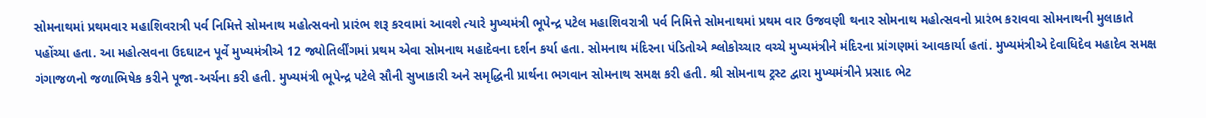સોમનાથમાં પ્રથમવાર મહાશિવરાત્રી પર્વ નિમિત્તે સોમનાથ મહોત્સવનો પ્રારંભ શરૂ કરવામાં આવશે ત્યારે મુખ્યમંત્રી ભૂપેન્દ્ર પટેલ મહાશિવરાત્રી પર્વ નિમિત્તે સોમનાથમાં પ્રથમ વાર ઉજવણી થનાર સોમનાથ મહોત્સવનો પ્રારંભ કરાવવા સોમનાથની મુલાકાતે પહોંચ્યા હતા. આ મહોત્સવના ઉદઘાટન પૂર્વે મુખ્યમંત્રીએ 12 જ્યોતિર્લીંગમાં પ્રથમ એવા સોમનાથ મહાદેવના દર્શન કર્યા હતા. સોમનાથ મંદિરના પંડિતોએ શ્લોકોચ્ચાર વચ્ચે મુખ્યમંત્રીને મંદિરના પ્રાંગણમાં આવકાર્યા હતાં. મુખ્યમંત્રીએ દેવાધિદેવ મહાદેવ સમક્ષ ગંગાજળનો જળાભિષેક કરીને પૂજા-અર્ચના કરી હતી. મુખ્યમંત્રી ભૂપેન્દ્ર પટેલે સૌની સુખાકારી અને સમૃદ્ધિની પ્રાર્થના ભગવાન સોમનાથ સમક્ષ કરી હતી. શ્રી સોમનાથ ટ્રસ્ટ દ્વારા મુખ્યમંત્રીને પ્રસાદ ભેટ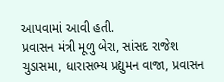આપવામાં આવી હતી.
પ્રવાસન મંત્રી મૂળુ બેરા, સાંસદ રાજેશ ચુડાસમા, ધારાસભ્ય પ્રદ્યુમન વાજા, પ્રવાસન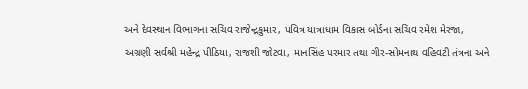અને દેવસ્થાન વિભાગના સચિવ રાજેન્દ્રકુમાર, પવિત્ર યાત્રાધામ વિકાસ બોર્ડના સચિવ રમેશ મેરજા, અગ્રણી સર્વશ્રી મહેન્દ્ર પીઠિયા, રાજશી જોટવા, માનસિંહ પરમાર તથા ગીર-સોમનાથ વહિવટી તંત્રના અને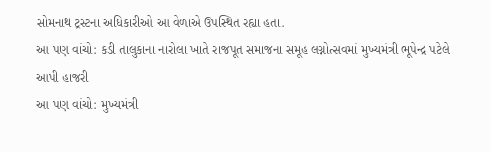સોમનાથ ટ્રસ્ટના અધિકારીઓ આ વેળાએ ઉપસ્થિત રહ્યા હતા.
આ પણ વાંચો: કડી તાલુકાના નારોલા ખાતે રાજપૂત સમાજના સમૂહ લગ્નોત્સવમાં મુખ્યમંત્રી ભૂપેન્દ્ર પટેલે આપી હાજરી
આ પણ વાંચો: મુખ્યમંત્રી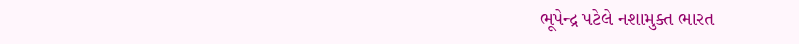ભૂપેન્દ્ર પટેલે નશામુક્ત ભારત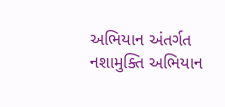અભિયાન અંતર્ગત નશામુક્તિ અભિયાન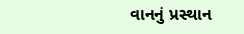વાનનું પ્રસ્થાન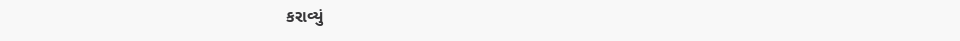કરાવ્યું